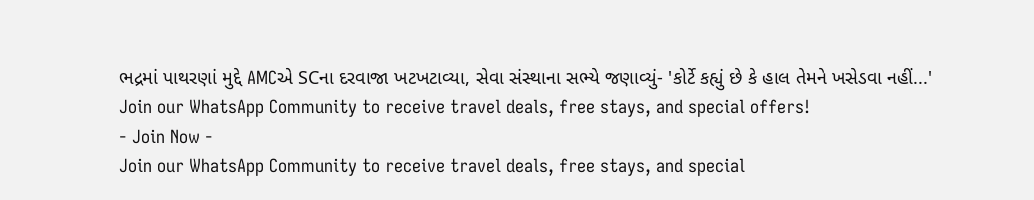ભદ્રમાં પાથરણાં મુદ્દે AMCએ SCના દરવાજા ખટખટાવ્યા, સેવા સંસ્થાના સભ્યે જણાવ્યું- 'કોર્ટે કહ્યું છે કે હાલ તેમને ખસેડવા નહીં...'
Join our WhatsApp Community to receive travel deals, free stays, and special offers!
- Join Now -
Join our WhatsApp Community to receive travel deals, free stays, and special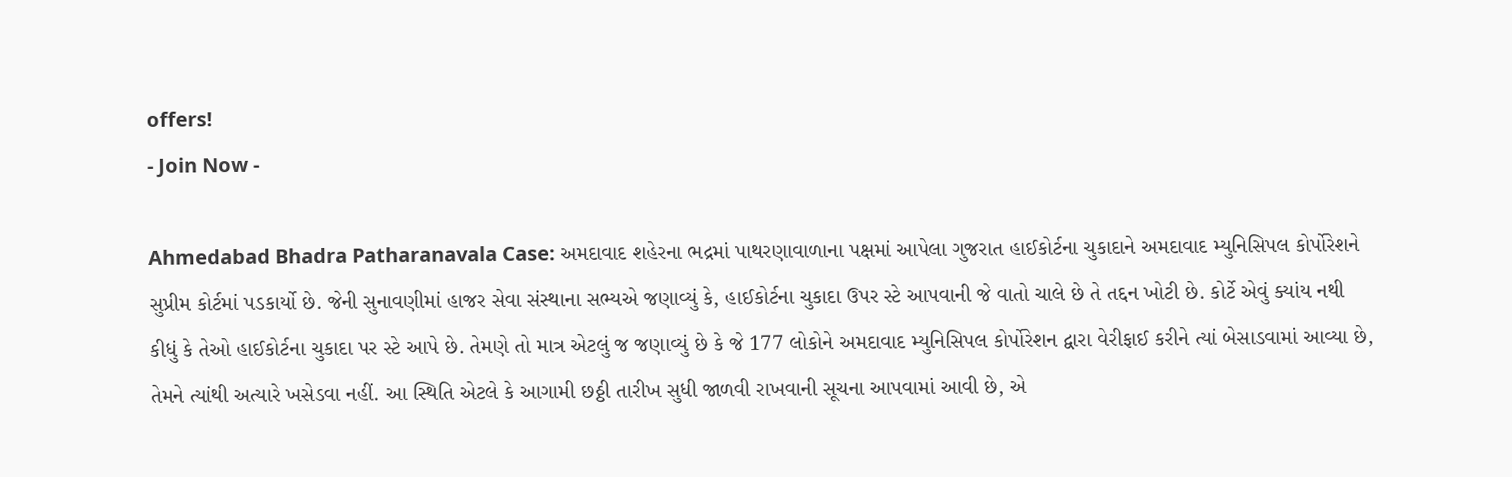offers!
- Join Now -

Ahmedabad Bhadra Patharanavala Case: અમદાવાદ શહેરના ભદ્રમાં પાથરણાવાળાના પક્ષમાં આપેલા ગુજરાત હાઈકોર્ટના ચુકાદાને અમદાવાદ મ્યુનિસિપલ કોર્પોરેશને સુપ્રીમ કોર્ટમાં પડકાર્યો છે. જેની સુનાવણીમાં હાજર સેવા સંસ્થાના સભ્યએ જણાવ્યું કે, હાઈકોર્ટના ચુકાદા ઉપર સ્ટે આપવાની જે વાતો ચાલે છે તે તદ્દન ખોટી છે. કોર્ટે એવું ક્યાંય નથી કીધું કે તેઓ હાઈકોર્ટના ચુકાદા પર સ્ટે આપે છે. તેમણે તો માત્ર એટલું જ જણાવ્યું છે કે જે 177 લોકોને અમદાવાદ મ્યુનિસિપલ કોર્પોરેશન દ્વારા વેરીફાઈ કરીને ત્યાં બેસાડવામાં આવ્યા છે, તેમને ત્યાંથી અત્યારે ખસેડવા નહીં. આ સ્થિતિ એટલે કે આગામી છઠ્ઠી તારીખ સુધી જાળવી રાખવાની સૂચના આપવામાં આવી છે, એ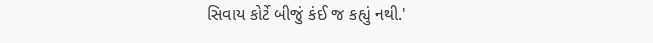સિવાય કોર્ટે બીજું કંઈ જ કહ્યું નથી.'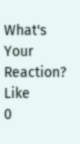What's Your Reaction?
Like
0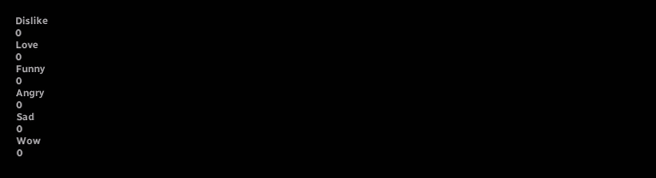Dislike
0
Love
0
Funny
0
Angry
0
Sad
0
Wow
0